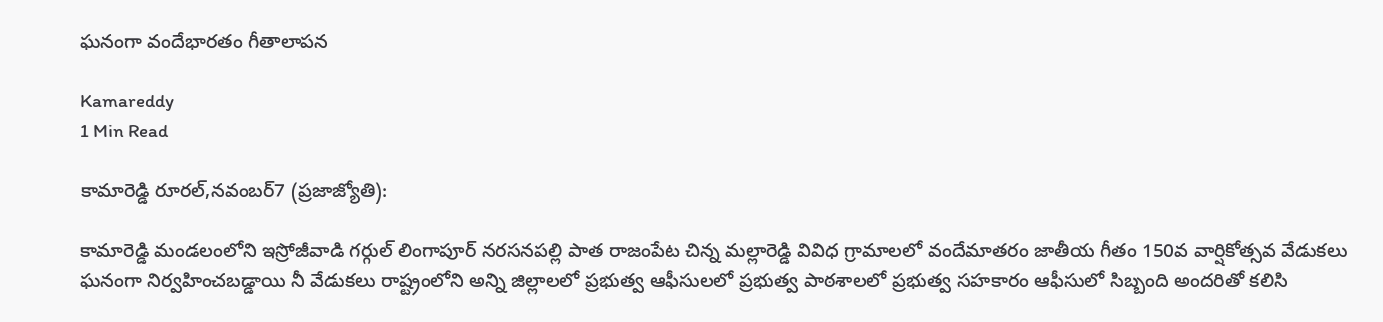ఘనంగా వందేభారతం గీతాలాపన

Kamareddy
1 Min Read

కామారెడ్డి రూరల్,నవంబర్7 (ప్రజాజ్యోతి):

కామారెడ్డి మండలంలోని ఇస్రోజీవాడి గర్గుల్ లింగాపూర్ నరసనపల్లి పాత రాజంపేట చిన్న మల్లారెడ్డి వివిధ గ్రామాలలో వందేమాతరం జాతీయ గీతం 150వ వార్షికోత్సవ వేడుకలు ఘనంగా నిర్వహించబడ్డాయి నీ వేడుకలు రాష్ట్రంలోని అన్ని జిల్లాలలో ప్రభుత్వ ఆఫీసులలో ప్రభుత్వ పాఠశాలలో ప్రభుత్వ సహకారం ఆఫీసులో సిబ్బంది అందరితో కలిసి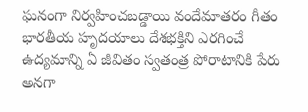ఘనంగా నిర్వహించబడ్డాయి వందేమాతరం గీతం భారతీయ హృదయాలు దేశభక్తిని ఎరగించే ఉద్యమాన్ని ఏ జీవితం స్వతంత్ర పోరాటానికి పేరు అనగా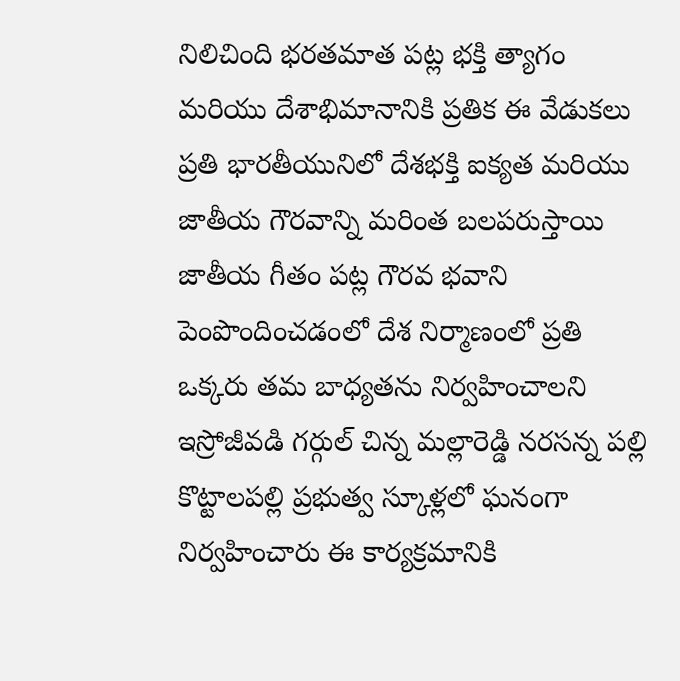నిలిచింది భరతమాత పట్ల భక్తి త్యాగం మరియు దేశాభిమానానికి ప్రతిక ఈ వేడుకలు ప్రతి భారతీయునిలో దేశభక్తి ఐక్యత మరియు జాతీయ గౌరవాన్ని మరింత బలపరుస్తాయి జాతీయ గీతం పట్ల గౌరవ భవాని పెంపొందించడంలో దేశ నిర్మాణంలో ప్రతి ఒక్కరు తమ బాధ్యతను నిర్వహించాలని ఇస్రోజీవడి గర్గుల్ చిన్న మల్లారెడ్డి నరసన్న పల్లి కొట్టాలపల్లి ప్రభుత్వ స్కూళ్లలో ఘనంగా నిర్వహించారు ఈ కార్యక్రమానికి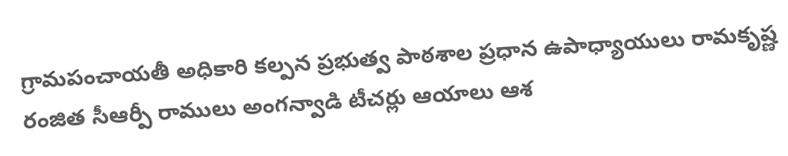గ్రామపంచాయతీ అధికారి కల్పన ప్రభుత్వ పాఠశాల ప్రధాన ఉపాధ్యాయులు రామకృష్ణ రంజిత సీఆర్పీ రాములు అంగన్వాడి టీచర్లు ఆయాలు ఆశ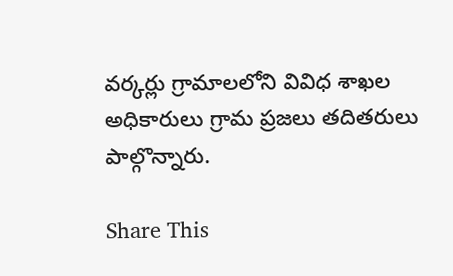వర్కర్లు గ్రామాలలోని వివిధ శాఖల అధికారులు గ్రామ ప్రజలు తదితరులు పాల్గొన్నారు.

Share This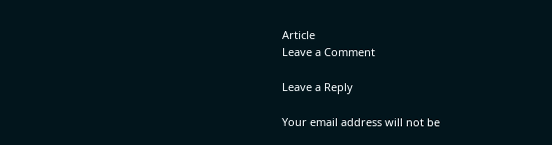Article
Leave a Comment

Leave a Reply

Your email address will not be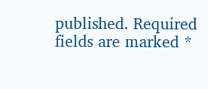published. Required fields are marked *